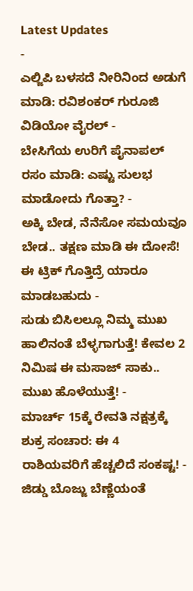Latest Updates
-
ಎಲ್ಜಿಪಿ ಬಳಸದೆ ನೀರಿನಿಂದ ಅಡುಗೆ ಮಾಡಿ: ರವಿಶಂಕರ್ ಗುರೂಜಿ ವಿಡಿಯೋ ವೈರಲ್ -
ಬೇಸಿಗೆಯ ಉರಿಗೆ ಪೈನಾಪಲ್ ರಸಂ ಮಾಡಿ: ಎಷ್ಟು ಸುಲಭ ಮಾಡೋದು ಗೊತ್ತಾ? -
ಅಕ್ಕಿ ಬೇಡ, ನೆನೆಸೋ ಸಮಯವೂ ಬೇಡ.. ತಕ್ಷಣ ಮಾಡಿ ಈ ದೋಸೆ! ಈ ಟ್ರಿಕ್ ಗೊತ್ತಿದ್ರೆ ಯಾರೂ ಮಾಡಬಹುದು -
ಸುಡು ಬಿಸಿಲಲ್ಲೂ ನಿಮ್ಮ ಮುಖ ಹಾಲಿನಂತೆ ಬೆಳ್ಳಗಾಗುತ್ತೆ! ಕೇವಲ 2 ನಿಮಿಷ ಈ ಮಸಾಜ್ ಸಾಕು.. ಮುಖ ಹೊಳೆಯುತ್ತೆ! -
ಮಾರ್ಚ್ 15ಕ್ಕೆ ರೇವತಿ ನಕ್ಷತ್ರಕ್ಕೆ ಶುಕ್ರ ಸಂಚಾರ: ಈ 4 ರಾಶಿಯವರಿಗೆ ಹೆಚ್ಚಲಿದೆ ಸಂಕಷ್ಟ! -
ಜಿಡ್ಡು ಬೊಜ್ಜು ಬೆಣ್ಣೆಯಂತೆ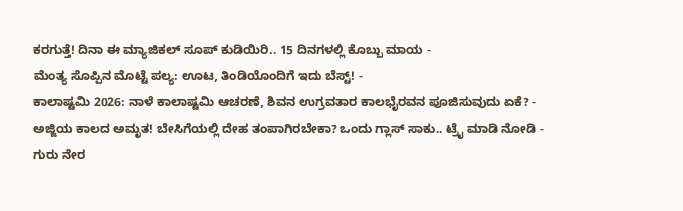ಕರಗುತ್ತೆ! ದಿನಾ ಈ ಮ್ಯಾಜಿಕಲ್ ಸೂಪ್ ಕುಡಿಯಿರಿ.. 15 ದಿನಗಳಲ್ಲಿ ಕೊಬ್ಬು ಮಾಯ -
ಮೆಂತ್ಯ ಸೊಪ್ಪಿನ ಮೊಟ್ಟೆ ಪಲ್ಯ: ಊಟ, ತಿಂಡಿಯೊಂದಿಗೆ ಇದು ಬೆಸ್ಟ್! -
ಕಾಲಾಷ್ಟಮಿ 2026: ನಾಳೆ ಕಾಲಾಷ್ಟಮಿ ಆಚರಣೆ, ಶಿವನ ಉಗ್ರವತಾರ ಕಾಲಭೈರವನ ಪೂಜಿಸುವುದು ಏಕೆ? -
ಅಜ್ಜಿಯ ಕಾಲದ ಅಮೃತ! ಬೇಸಿಗೆಯಲ್ಲಿ ದೇಹ ತಂಪಾಗಿರಬೇಕಾ? ಒಂದು ಗ್ಲಾಸ್ ಸಾಕು.. ಟ್ರೈ ಮಾಡಿ ನೋಡಿ -
ಗುರು ನೇರ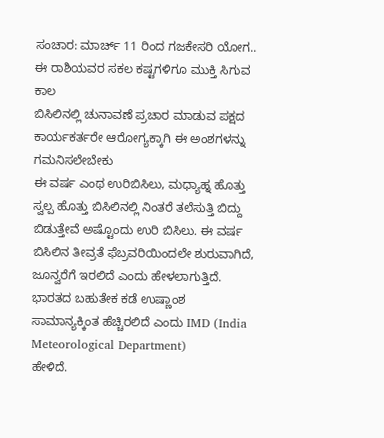ಸಂಚಾರ: ಮಾರ್ಚ್ 11 ರಿಂದ ಗಜಕೇಸರಿ ಯೋಗ.. ಈ ರಾಶಿಯವರ ಸಕಲ ಕಷ್ಟಗಳಿಗೂ ಮುಕ್ತಿ ಸಿಗುವ ಕಾಲ
ಬಿಸಿಲಿನಲ್ಲಿ ಚುನಾವಣೆ ಪ್ರಚಾರ ಮಾಡುವ ಪಕ್ಷದ ಕಾರ್ಯಕರ್ತರೇ ಆರೋಗ್ಯಕ್ಕಾಗಿ ಈ ಅಂಶಗಳನ್ನು ಗಮನಿಸಲೇಬೇಕು
ಈ ವರ್ಷ ಎಂಥ ಉರಿಬಿಸಿಲು, ಮಧ್ಯಾಹ್ನ ಹೊತ್ತು ಸ್ವಲ್ಪ ಹೊತ್ತು ಬಿಸಿಲಿನಲ್ಲಿ ನಿಂತರೆ ತಲೆಸುತ್ತಿ ಬಿದ್ದು ಬಿಡುತ್ತೇವೆ ಅಷ್ಟೊಂದು ಉರಿ ಬಿಸಿಲು. ಈ ವರ್ಷ ಬಿಸಿಲಿನ ತೀವ್ರತೆ ಫೆಬ್ರವರಿಯಿಂದಲೇ ಶುರುವಾಗಿದೆ, ಜೂನ್ವರೆಗೆ ಇರಲಿದೆ ಎಂದು ಹೇಳಲಾಗುತ್ತಿದೆ. ಭಾರತದ ಬಹುತೇಕ ಕಡೆ ಉಷ್ಣಾಂಶ ಸಾಮಾನ್ಯಕ್ಕಿಂತ ಹೆಚ್ಚಿರಲಿದೆ ಎಂದು IMD (India Meteorological Department)
ಹೇಳಿದೆ.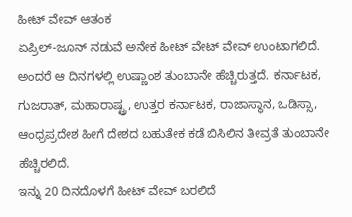ಹೀಟ್ ವೇವ್ ಆತಂಕ
ಏಪ್ರಿಲ್-ಜೂನ್ ನಡುವೆ ಅನೇಕ ಹೀಟ್ ವೇಟ್ ವೇವ್ ಉಂಟಾಗಲಿದೆ. ಅಂದರೆ ಆ ದಿನಗಳಲ್ಲಿ ಉಷ್ಣಾಂಶ ತುಂಬಾನೇ ಹೆಚ್ಚಿರುತ್ತದೆ. ಕರ್ನಾಟಕ, ಗುಜರಾತ್, ಮಹಾರಾಷ್ಟ್ರ, ಉತ್ತರ ಕರ್ನಾಟಕ, ರಾಜಾಸ್ಥಾನ, ಒಡಿಸ್ಸಾ, ಆಂಧ್ರಪ್ರದೇಶ ಹೀಗೆ ದೇಶದ ಬಹುತೇಕ ಕಡೆ ಬಿಸಿಲಿನ ತೀವ್ರತೆ ತುಂಬಾನೇ ಹೆಚ್ಚಿರಲಿದೆ.
ಇನ್ನು 20 ದಿನದೊಳಗೆ ಹೀಟ್ ವೇವ್ ಬರಲಿದೆ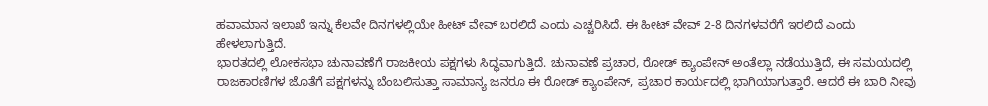ಹವಾಮಾನ ಇಲಾಖೆ ಇನ್ನು ಕೆಲವೇ ದಿನಗಳಲ್ಲಿಯೇ ಹೀಟ್ ವೇವ್ ಬರಲಿದೆ ಎಂದು ಎಚ್ಚರಿಸಿದೆ. ಈ ಹೀಟ್ ವೇವ್ 2-8 ದಿನಗಳವರೆಗೆ ಇರಲಿದೆ ಎಂದು ಹೇಳಲಾಗುತ್ತಿದೆ.
ಭಾರತದಲ್ಲಿ ಲೋಕಸಭಾ ಚುನಾವಣೆಗೆ ರಾಜಕೀಯ ಪಕ್ಷಗಳು ಸಿದ್ಧವಾಗುತ್ತಿದೆ. ಚುನಾವಣೆ ಪ್ರಚಾರ, ರೋಡ್ ಕ್ಯಾಂಪೇನ್ ಅಂತೆಲ್ಲಾ ನಡೆಯುತ್ತಿದೆ, ಈ ಸಮಯದಲ್ಲಿ ರಾಜಕಾರಣಿಗಳ ಜೊತೆಗೆ ಪಕ್ಷಗಳನ್ನು ಬೆಂಬಲಿಸುತ್ತಾ ಸಾಮಾನ್ಯ ಜನರೂ ಈ ರೋಡ್ ಕ್ಯಾಂಪೇನ್, ಪ್ರಚಾರ ಕಾರ್ಯದಲ್ಲಿ ಭಾಗಿಯಾಗುತ್ತಾರೆ. ಆದರೆ ಈ ಬಾರಿ ನೀವು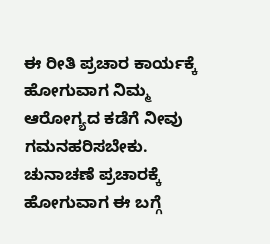ಈ ರೀತಿ ಪ್ರಚಾರ ಕಾರ್ಯಕ್ಕೆ ಹೋಗುವಾಗ ನಿಮ್ಮ ಆರೋಗ್ಯದ ಕಡೆಗೆ ನೀವು ಗಮನಹರಿಸಬೇಕು.
ಚುನಾಚಣೆ ಪ್ರಚಾರಕ್ಕೆ ಹೋಗುವಾಗ ಈ ಬಗ್ಗೆ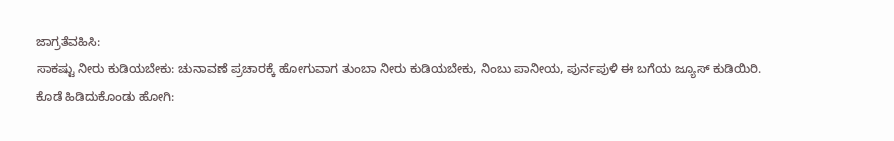ಜಾಗ್ರತೆವಹಿಸಿ:
ಸಾಕಷ್ಟು ನೀರು ಕುಡಿಯಬೇಕು: ಚುನಾವಣೆ ಪ್ರಚಾರಕ್ಕೆ ಹೋಗುವಾಗ ತುಂಬಾ ನೀರು ಕುಡಿಯಬೇಕು, ನಿಂಬು ಪಾನೀಯ, ಪುರ್ನಪುಳಿ ಈ ಬಗೆಯ ಜ್ಯೂಸ್ ಕುಡಿಯಿರಿ.
ಕೊಡೆ ಹಿಡಿದುಕೊಂಡು ಹೋಗಿ: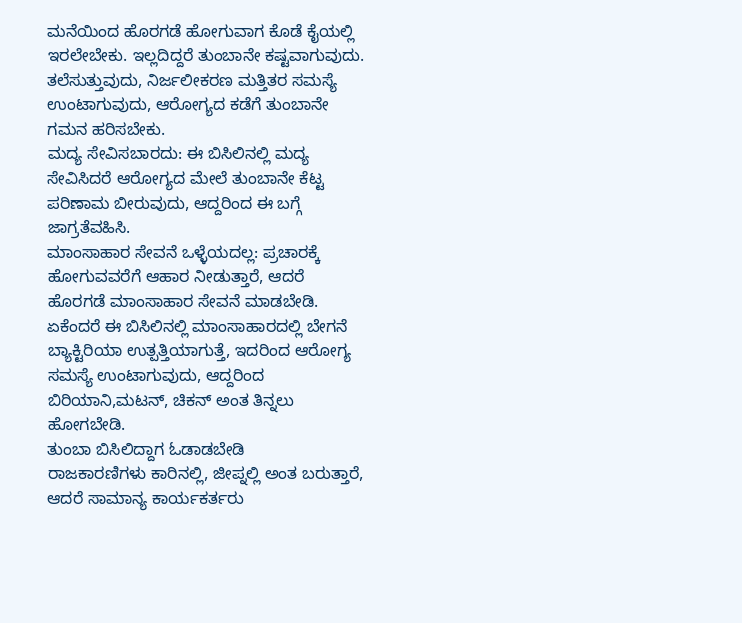ಮನೆಯಿಂದ ಹೊರಗಡೆ ಹೋಗುವಾಗ ಕೊಡೆ ಕೈಯಲ್ಲಿ ಇರಲೇಬೇಕು. ಇಲ್ಲದಿದ್ದರೆ ತುಂಬಾನೇ ಕಷ್ಟವಾಗುವುದು. ತಲೆಸುತ್ತುವುದು, ನಿರ್ಜಲೀಕರಣ ಮತ್ತಿತರ ಸಮಸ್ಯೆ ಉಂಟಾಗುವುದು, ಆರೋಗ್ಯದ ಕಡೆಗೆ ತುಂಬಾನೇ ಗಮನ ಹರಿಸಬೇಕು.
ಮದ್ಯ ಸೇವಿಸಬಾರದು: ಈ ಬಿಸಿಲಿನಲ್ಲಿ ಮದ್ಯ ಸೇವಿಸಿದರೆ ಆರೋಗ್ಯದ ಮೇಲೆ ತುಂಬಾನೇ ಕೆಟ್ಟ ಪರಿಣಾಮ ಬೀರುವುದು, ಆದ್ದರಿಂದ ಈ ಬಗ್ಗೆ ಜಾಗ್ರತೆವಹಿಸಿ.
ಮಾಂಸಾಹಾರ ಸೇವನೆ ಒಳ್ಳೆಯದಲ್ಲ: ಪ್ರಚಾರಕ್ಕೆ ಹೋಗುವವರೆಗೆ ಆಹಾರ ನೀಡುತ್ತಾರೆ, ಆದರೆ ಹೊರಗಡೆ ಮಾಂಸಾಹಾರ ಸೇವನೆ ಮಾಡಬೇಡಿ. ಏಕೆಂದರೆ ಈ ಬಿಸಿಲಿನಲ್ಲಿ ಮಾಂಸಾಹಾರದಲ್ಲಿ ಬೇಗನೆ ಬ್ಯಾಕ್ಟಿರಿಯಾ ಉತ್ಪತ್ತಿಯಾಗುತ್ತೆ, ಇದರಿಂದ ಆರೋಗ್ಯ ಸಮಸ್ಯೆ ಉಂಟಾಗುವುದು, ಆದ್ದರಿಂದ ಬಿರಿಯಾನಿ,ಮಟನ್, ಚಿಕನ್ ಅಂತ ತಿನ್ನಲು ಹೋಗಬೇಡಿ.
ತುಂಬಾ ಬಿಸಿಲಿದ್ದಾಗ ಓಡಾಡಬೇಡಿ
ರಾಜಕಾರಣಿಗಳು ಕಾರಿನಲ್ಲಿ, ಜೀಪ್ನಲ್ಲಿ ಅಂತ ಬರುತ್ತಾರೆ, ಆದರೆ ಸಾಮಾನ್ಯ ಕಾರ್ಯಕರ್ತರು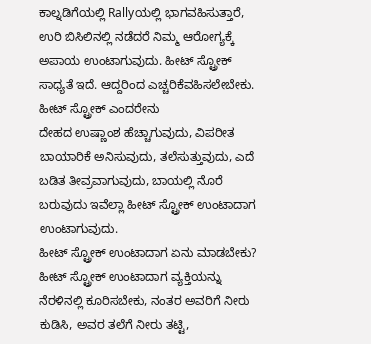ಕಾಲ್ನಡಿಗೆಯಲ್ಲಿ Rallyಯಲ್ಲಿ ಭಾಗವಹಿಸುತ್ತಾರೆ, ಉರಿ ಬಿಸಿಲಿನಲ್ಲಿ ನಡೆದರೆ ನಿಮ್ಮ ಆರೋಗ್ಯಕ್ಕೆ ಅಪಾಯ ಉಂಟಾಗುವುದು. ಹೀಟ್ ಸ್ಟ್ರೋಕ್ ಸಾಧ್ಯತೆ ಇದೆ. ಆದ್ದರಿಂದ ಎಚ್ಚರಿಕೆವಹಿಸಲೇಬೇಕು.
ಹೀಟ್ ಸ್ಟ್ರೋಕ್ ಎಂದರೇನು
ದೇಹದ ಉಷ್ಣಾಂಶ ಹೆಚ್ಚಾಗುವುದು, ವಿಪರೀತ ಬಾಯಾರಿಕೆ ಅನಿಸುವುದು, ತಲೆಸುತ್ತುವುದು, ಎದೆ ಬಡಿತ ತೀವ್ರವಾಗುವುದು, ಬಾಯಲ್ಲಿ ನೊರೆ ಬರುವುದು ಇವೆಲ್ಲಾ ಹೀಟ್ ಸ್ಟ್ರೋಕ್ ಉಂಟಾದಾಗ ಉಂಟಾಗುವುದು.
ಹೀಟ್ ಸ್ಟ್ರೋಕ್ ಉಂಟಾದಾಗ ಏನು ಮಾಡಬೇಕು?
ಹೀಟ್ ಸ್ಟ್ರೋಕ್ ಉಂಟಾದಾಗ ವ್ಯಕ್ತಿಯನ್ನು ನೆರಳಿನಲ್ಲಿ ಕೂರಿಸಬೇಕು, ನಂತರ ಅವರಿಗೆ ನೀರು ಕುಡಿಸಿ, ಅವರ ತಲೆಗೆ ನೀರು ತಟ್ಟಿ,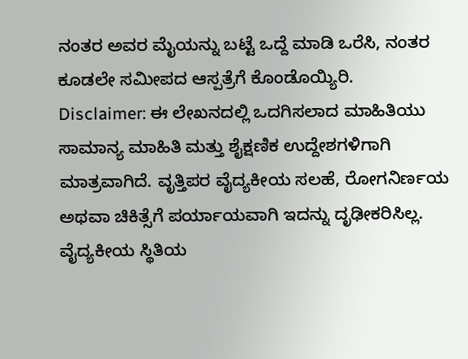ನಂತರ ಅವರ ಮೈಯನ್ನು ಬಟ್ಟೆ ಒದ್ದೆ ಮಾಡಿ ಒರೆಸಿ, ನಂತರ ಕೂಡಲೇ ಸಮೀಪದ ಆಸ್ಪತ್ರೆಗೆ ಕೊಂಡೊಯ್ಯಿರಿ.
Disclaimer: ಈ ಲೇಖನದಲ್ಲಿ ಒದಗಿಸಲಾದ ಮಾಹಿತಿಯು ಸಾಮಾನ್ಯ ಮಾಹಿತಿ ಮತ್ತು ಶೈಕ್ಷಣಿಕ ಉದ್ದೇಶಗಳಿಗಾಗಿ ಮಾತ್ರವಾಗಿದೆ. ವೃತ್ತಿಪರ ವೈದ್ಯಕೀಯ ಸಲಹೆ, ರೋಗನಿರ್ಣಯ ಅಥವಾ ಚಿಕಿತ್ಸೆಗೆ ಪರ್ಯಾಯವಾಗಿ ಇದನ್ನು ದೃಢೀಕರಿಸಿಲ್ಲ. ವೈದ್ಯಕೀಯ ಸ್ಥಿತಿಯ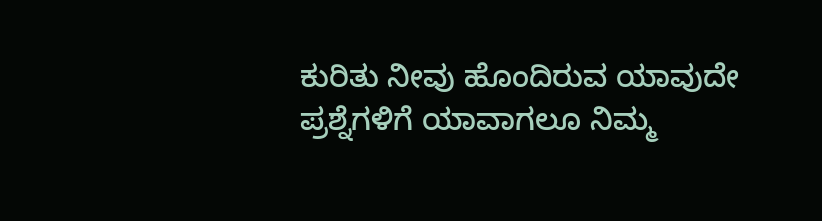ಕುರಿತು ನೀವು ಹೊಂದಿರುವ ಯಾವುದೇ ಪ್ರಶ್ನೆಗಳಿಗೆ ಯಾವಾಗಲೂ ನಿಮ್ಮ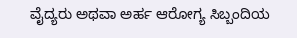ವೈದ್ಯರು ಅಥವಾ ಅರ್ಹ ಆರೋಗ್ಯ ಸಿಬ್ಬಂದಿಯ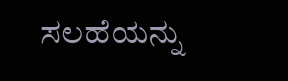ಸಲಹೆಯನ್ನು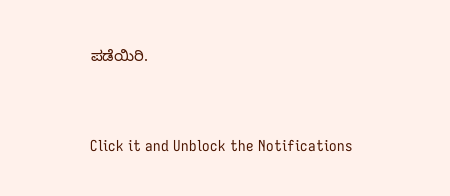ಪಡೆಯಿರಿ.



Click it and Unblock the Notifications